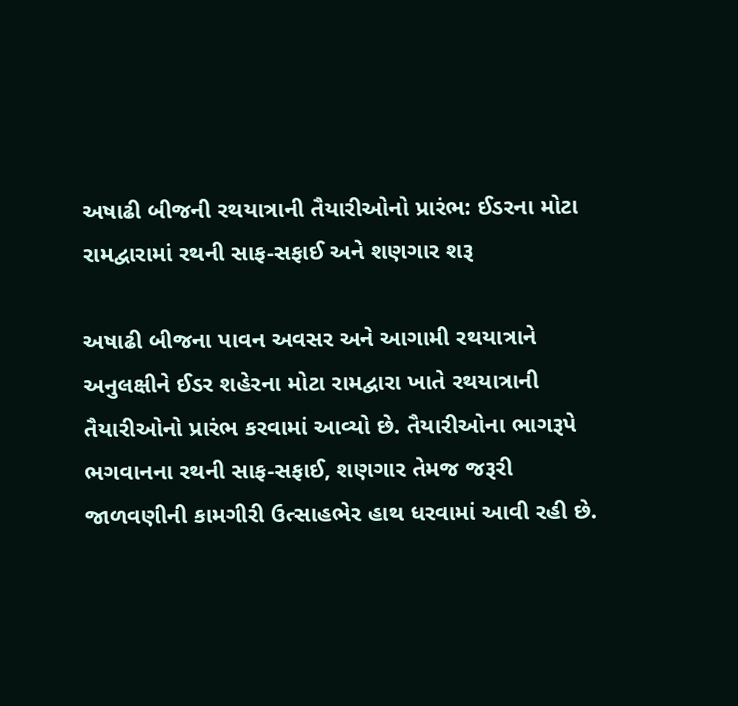અષાઢી બીજની રથયાત્રાની તૈયારીઓનો પ્રારંભ: ઈડરના મોટા રામદ્વારામાં રથની સાફ-સફાઈ અને શણગાર શરૂ

અષાઢી બીજના પાવન અવસર અને આગામી રથયાત્રાને અનુલક્ષીને ઈડર શહેરના મોટા રામદ્વારા ખાતે રથયાત્રાની તૈયારીઓનો પ્રારંભ કરવામાં આવ્યો છે. તૈયારીઓના ભાગરૂપે ભગવાનના રથની સાફ-સફાઈ, શણગાર તેમજ જરૂરી જાળવણીની કામગીરી ઉત્સાહભેર હાથ ધરવામાં આવી રહી છે.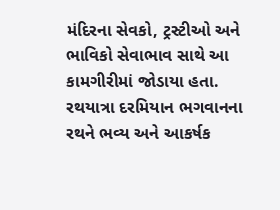મંદિરના સેવકો, ટ્રસ્ટીઓ અને ભાવિકો સેવાભાવ સાથે આ કામગીરીમાં જોડાયા હતા. રથયાત્રા દરમિયાન ભગવાનના રથને ભવ્ય અને આકર્ષક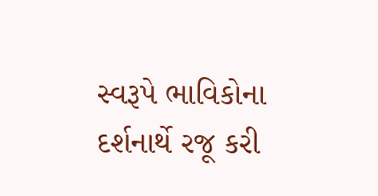સ્વરૂપે ભાવિકોના દર્શનાર્થે રજૂ કરી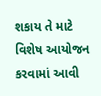શકાય તે માટે વિશેષ આયોજન કરવામાં આવી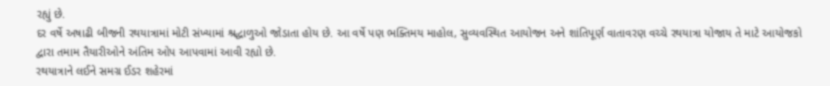રહ્યું છે.
દર વર્ષે અષાઢી બીજની રથયાત્રામાં મોટી સંખ્યામાં શ્રદ્ધાળુઓ જોડાતા હોય છે. આ વર્ષે પણ ભક્તિમય માહોલ, સુવ્યવસ્થિત આયોજન અને શાંતિપૂર્ણ વાતાવરણ વચ્ચે રથયાત્રા યોજાય તે માટે આયોજકો દ્વારા તમામ તૈયારીઓને અંતિમ ઓપ આપવામાં આવી રહ્યો છે.
રથયાત્રાને લઈને સમગ્ર ઈડર શહેરમાં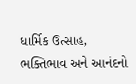ધાર્મિક ઉત્સાહ, ભક્તિભાવ અને આનંદનો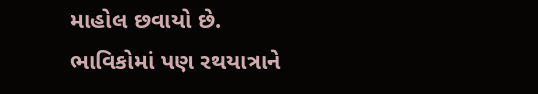માહોલ છવાયો છે. ભાવિકોમાં પણ રથયાત્રાને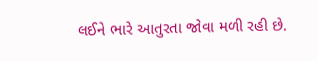લઈને ભારે આતુરતા જોવા મળી રહી છે.